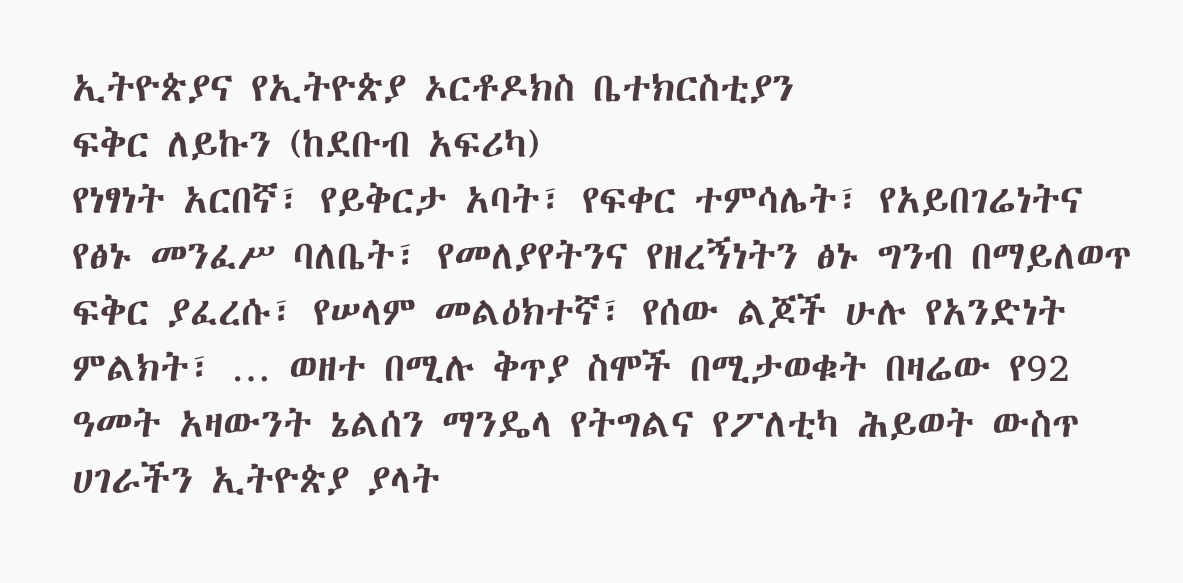ኢትዮጵያና የኢትዮጵያ ኦርቶዶክስ ቤተክርስቲያን
ፍቅር ለይኩን (ከደቡብ አፍሪካ)
የነፃነት አርበኛ፣ የይቅርታ አባት፣ የፍቀር ተምሳሌት፣ የአይበገሬነትና የፅኑ መንፈሥ ባለቤት፣ የመለያየትንና የዘረኝነትን ፅኑ ግንብ በማይለወጥ ፍቅር ያፈረሱ፣ የሠላም መልዕክተኛ፣ የሰው ልጆች ሁሉ የአንድነት ምልክት፣ … ወዘተ በሚሉ ቅጥያ ስሞች በሚታወቁት በዛሬው የ92 ዓመት አዛውንት ኔልሰን ማንዴላ የትግልና የፖለቲካ ሕይወት ውስጥ ሀገራችን ኢትዮጵያ ያላት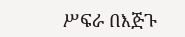ሥፍራ በእጅጉ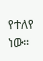የተለየ ነው።